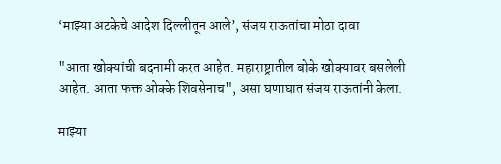‘माझ्या अटकेचे आदेश दिल्लीतून आले’, संजय राऊतांचा मोठा दावा

"आता खोक्यांची बदनामी करत आहेत. महाराष्ट्रातील बोके खोक्यावर बसलेली आहेत. आता फक्त ओक्के शिवसेनाच", असा घणाघात संजय राऊतांनी केला.

माझ्या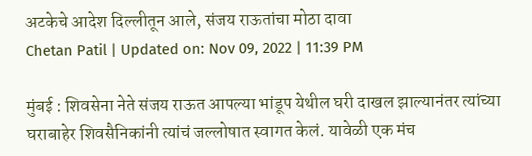अटकेचे आदेश दिल्लीतून आले, संजय राऊतांचा मोठा दावा
Chetan Patil | Updated on: Nov 09, 2022 | 11:39 PM

मुंबई : शिवसेना नेते संजय राऊत आपल्या भांडूप येथील घरी दाखल झाल्यानंतर त्यांच्या घराबाहेर शिवसैनिकांनी त्यांचं जल्लोषात स्वागत केलं. यावेळी एक मंच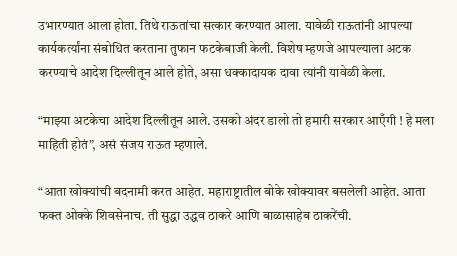उभारण्यात आला होता. तिथे राऊतांचा सत्कार करण्यात आला. यावेळी राऊतांनी आपल्या कार्यकर्त्यांना संबोधित करताना तुफान फटकेबाजी केली. विशेष म्हणजे आपल्याला अटक करण्याचे आदेश दिल्लीतून आले होते, असा धक्कादायक दावा त्यांनी यावेळी केला.

“माझ्या अटकेचा आदेश दिल्लीतून आले. उसको अंदर डालो तो हमारी सरकार आएँगी ! हे मला माहिती होतं”, असं संजय राऊत म्हणाले.

“आता खोक्यांची बदनामी करत आहेत. महाराष्ट्रातील बोके खोक्यावर बसलेली आहेत. आता फक्त ओक्के शिवसेनाच. ती सुद्धा उद्धव ठाकरे आणि बाळासाहेब ठाकरेंची.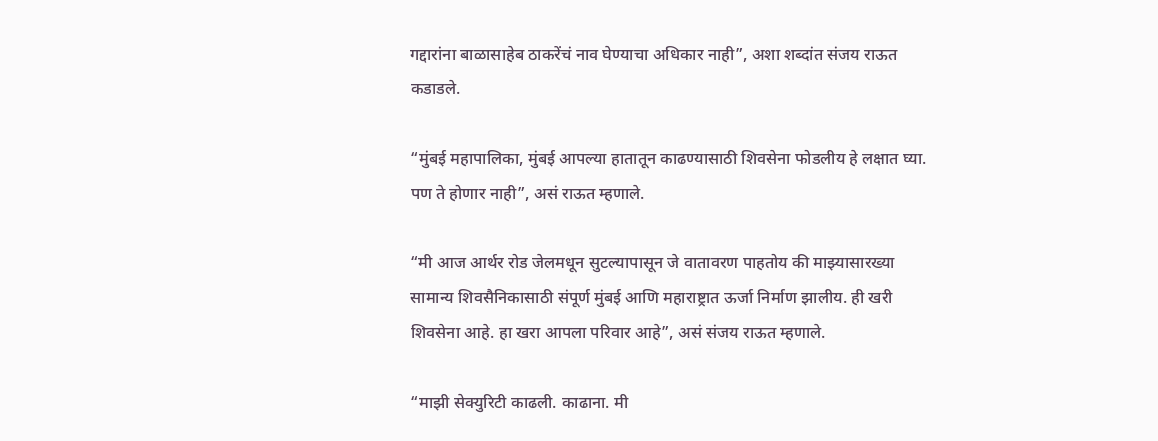गद्दारांना बाळासाहेब ठाकरेंचं नाव घेण्याचा अधिकार नाही”, अशा शब्दांत संजय राऊत कडाडले.

“मुंबई महापालिका, मुंबई आपल्या हातातून काढण्यासाठी शिवसेना फोडलीय हे लक्षात घ्या. पण ते होणार नाही”, असं राऊत म्हणाले.

“मी आज आर्थर रोड जेलमधून सुटल्यापासून जे वातावरण पाहतोय की माझ्यासारख्या सामान्य शिवसैनिकासाठी संपूर्ण मुंबई आणि महाराष्ट्रात ऊर्जा निर्माण झालीय. ही खरी शिवसेना आहे. हा खरा आपला परिवार आहे”, असं संजय राऊत म्हणाले.

“माझी सेक्युरिटी काढली. काढाना. मी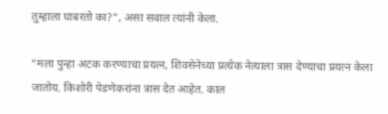तुम्हाला घाबरतो का?”, असा सवाल त्यांनी केला.

“मला पुन्हा अटक करण्याचा प्रयत्न, शिवसेनेच्या प्रत्येक नेत्याला त्रास देण्याचा प्रयत्न केला जातोय. किशोरी पेडणेकरांना त्रास देत आहेत. काल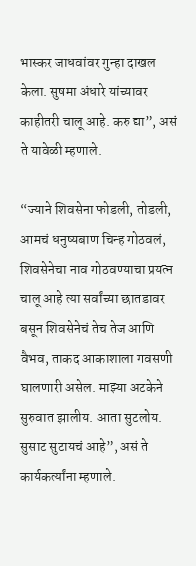भास्कर जाधवांवर गुन्हा दाखल केला. सुषमा अंधारे यांच्यावर काहीतरी चालू आहे. करु द्या”, असं ते यावेळी म्हणाले.

“ज्याने शिवसेना फोडली, तोडली, आमचं धनुष्यबाण चिन्ह गोठवलं, शिवसेनेचा नाव गोठवण्याचा प्रयत्न चालू आहे त्या सर्वांच्या छातडावर बसून शिवसेनेचं तेच तेज आणि वैभव, ताकद आकाशाला गवसणी घालणारी असेल. माझ्या अटकेने सुरुवात झालीय. आता सुटलोय. सुसाट सुटायचं आहे”, असं ते कार्यकर्त्यांना म्हणाले.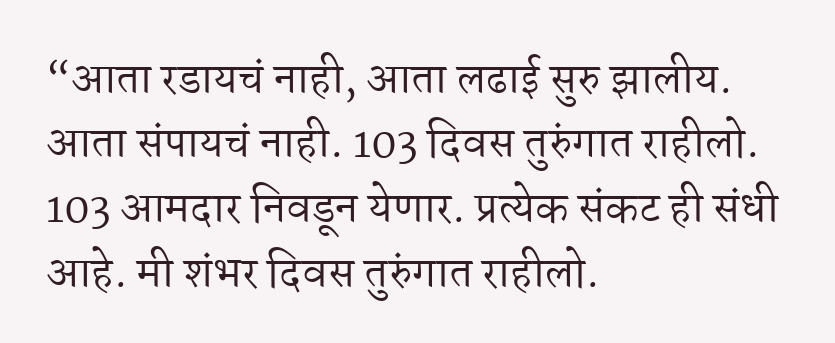“आता रडायचं नाही, आता लढाई सुरु झालीय. आता संपायचं नाही. 103 दिवस तुरुंगात राहीलो. 103 आमदार निवडून येणार. प्रत्येक संकट ही संधी आहे. मी शंभर दिवस तुरुंगात राहीलो.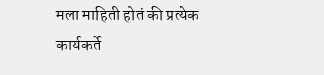मला माहिती होतं की प्रत्येक कार्यकर्ते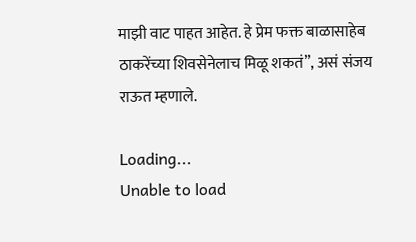माझी वाट पाहत आहेत. हे प्रेम फक्त बाळासाहेब ठाकरेंच्या शिवसेनेलाच मिळू शकतं”, असं संजय राऊत म्हणाले.

Loading...
Unable to load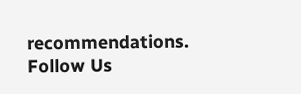recommendations.
Follow Us